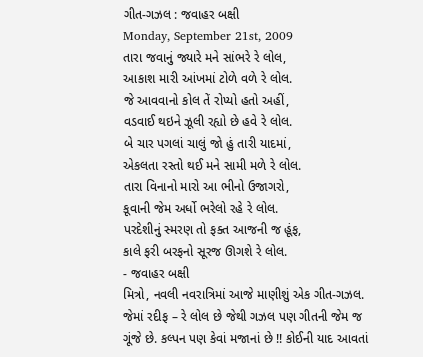ગીત-ગઝલ : જવાહર બક્ષી
Monday, September 21st, 2009
તારા જવાનું જ્યારે મને સાંભરે રે લોલ,
આકાશ મારી આંખમાં ટોળે વળે રે લોલ.
જે આવવાનો કોલ તેં રોપ્યો હતો અહીં,
વડવાઈ થઇને ઝૂલી રહ્યો છે હવે રે લોલ.
બે ચાર પગલાં ચાલું જો હું તારી યાદમાં,
એકલતા રસ્તો થઈ મને સામી મળે રે લોલ.
તારા વિનાનો મારો આ ભીનો ઉજાગરો,
કૂવાની જેમ અર્ધો ભરેલો રહે રે લોલ.
પરદેશીનું સ્મરણ તો ફક્ત આજની જ હૂંફ,
કાલે ફરી બરફનો સૂરજ ઊગશે રે લોલ.
- જવાહર બક્ષી
મિત્રો, નવલી નવરાત્રિમાં આજે માણીશું એક ગીત-ગઝલ. જેમાં રદીફ – રે લોલ છે જેથી ગઝલ પણ ગીતની જેમ જ ગૂંજે છે. કલ્પન પણ કેવાં મજાનાં છે !! કોઈની યાદ આવતાં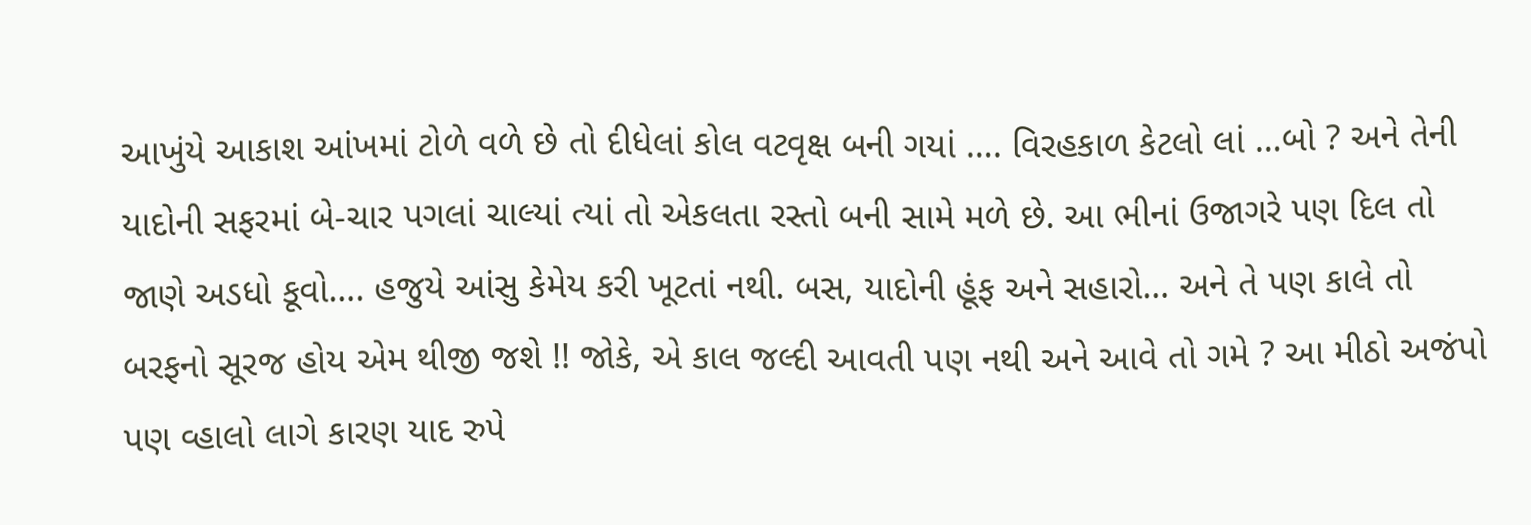આખુંયે આકાશ આંખમાં ટોળે વળે છે તો દીધેલાં કોલ વટવૃક્ષ બની ગયાં …. વિરહકાળ કેટલો લાં …બો ? અને તેની યાદોની સફરમાં બે-ચાર પગલાં ચાલ્યાં ત્યાં તો એકલતા રસ્તો બની સામે મળે છે. આ ભીનાં ઉજાગરે પણ દિલ તો જાણે અડધો કૂવો…. હજુયે આંસુ કેમેય કરી ખૂટતાં નથી. બસ, યાદોની હૂંફ અને સહારો… અને તે પણ કાલે તો બરફનો સૂરજ હોય એમ થીજી જશે !! જોકે, એ કાલ જલ્દી આવતી પણ નથી અને આવે તો ગમે ? આ મીઠો અજંપો પણ વ્હાલો લાગે કારણ યાદ રુપે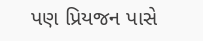પણ પ્રિયજન પાસે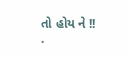તો હોય ને !!
.